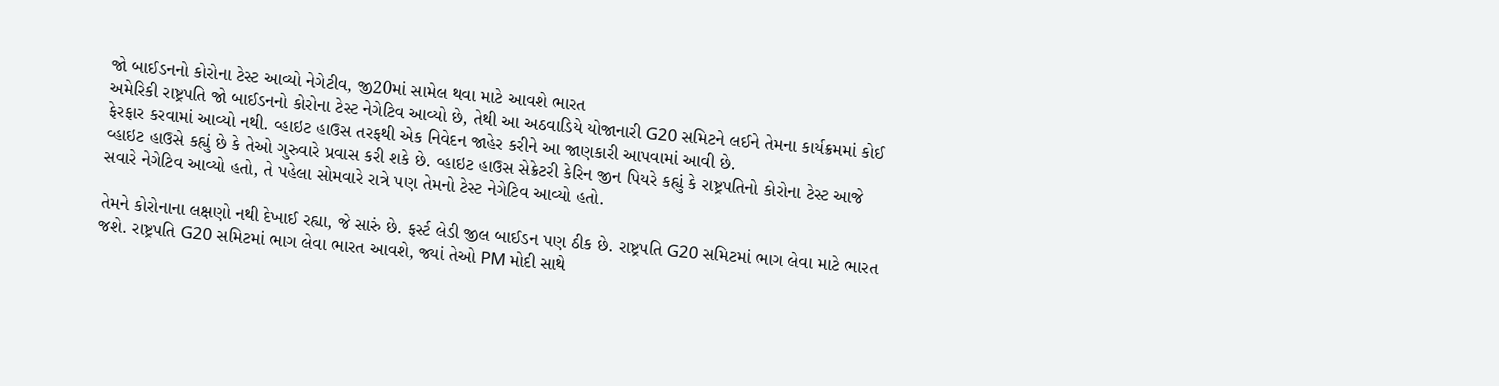જો બાઈડનનો કોરોના ટેસ્ટ આવ્યો નેગેટીવ, જી20માં સામેલ થવા માટે આવશે ભારત
અમેરિકી રાષ્ટ્રપતિ જો બાઈડનનો કોરોના ટેસ્ટ નેગેટિવ આવ્યો છે, તેથી આ અઠવાડિયે યોજાનારી G20 સમિટને લઈને તેમના કાર્યક્રમમાં કોઈ ફેરફાર કરવામાં આવ્યો નથી. વ્હાઇટ હાઉસ તરફથી એક નિવેદન જાહેર કરીને આ જાણકારી આપવામાં આવી છે.
વ્હાઇટ હાઉસે કહ્યું છે કે તેઓ ગુરુવારે પ્રવાસ કરી શકે છે. વ્હાઇટ હાઉસ સેક્રેટરી કેરિન જીન પિયરે કહ્યું કે રાષ્ટ્રપતિનો કોરોના ટેસ્ટ આજે સવારે નેગેટિવ આવ્યો હતો, તે પહેલા સોમવારે રાત્રે પણ તેમનો ટેસ્ટ નેગેટિવ આવ્યો હતો.

તેમને કોરોનાના લક્ષણો નથી દેખાઈ રહ્યા, જે સારું છે. ફર્સ્ટ લેડી જીલ બાઈડન પણ ઠીક છે. રાષ્ટ્રપતિ G20 સમિટમાં ભાગ લેવા માટે ભારત જશે. રાષ્ટ્રપતિ G20 સમિટમાં ભાગ લેવા ભારત આવશે, જ્યાં તેઓ PM મોદી સાથે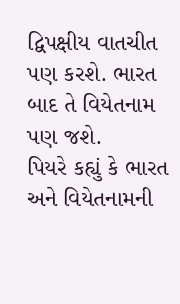દ્વિપક્ષીય વાતચીત પણ કરશે. ભારત બાદ તે વિયેતનામ પણ જશે.
પિયરે કહ્યું કે ભારત અને વિયેતનામની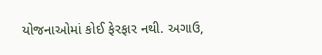યોજનાઓમાં કોઈ ફેરફાર નથી. અગાઉ,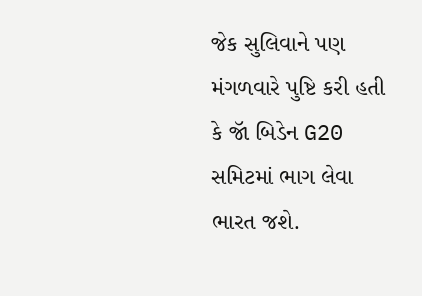જેક સુલિવાને પણ મંગળવારે પુષ્ટિ કરી હતી કે જૉ બિડેન G20 સમિટમાં ભાગ લેવા ભારત જશે.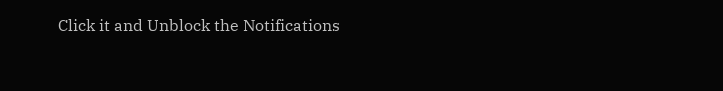Click it and Unblock the Notifications